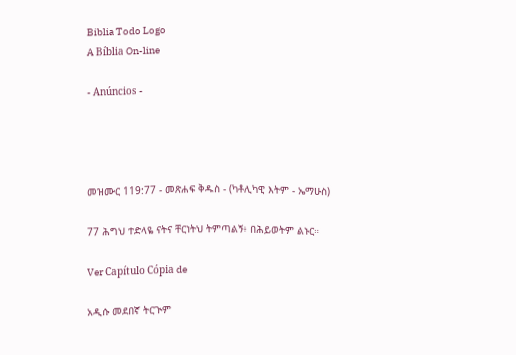Biblia Todo Logo
A Bíblia On-line

- Anúncios -




መዝሙር 119:77 - መጽሐፍ ቅዱስ - (ካቶሊካዊ እትም - ኤማሁስ)

77 ሕግህ ተድላዬ ናትና ቸርነትህ ትምጣልኝ፥ በሕይወትም ልኑር።

Ver Capítulo Cópia de

አዲሱ መደበኛ ትርጒም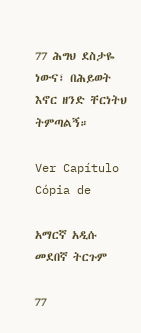77 ሕግህ ደስታዬ ነውና፣ በሕይወት እኖር ዘንድ ቸርነትህ ትምጣልኝ።

Ver Capítulo Cópia de

አማርኛ አዲሱ መደበኛ ትርጉም

77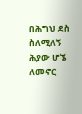በሕግህ ደስ ስለሚለኝ ሕያው ሆኜ ለመኖር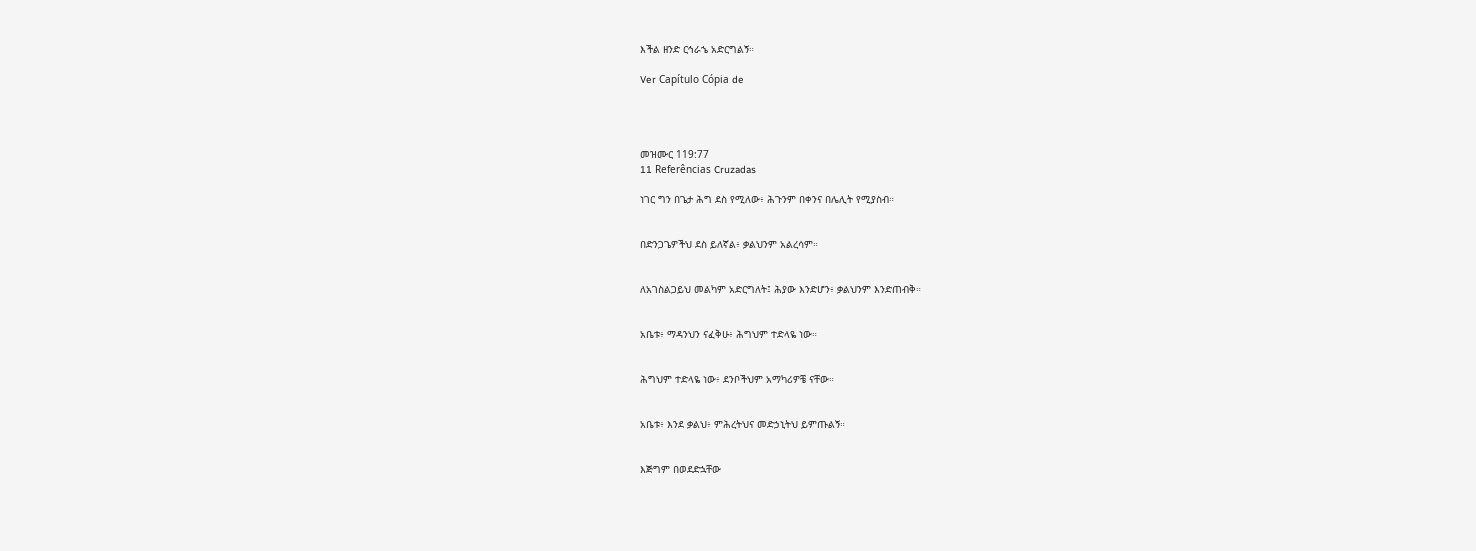እችል ዘንድ ርኅራኄ አድርግልኝ።

Ver Capítulo Cópia de




መዝሙር 119:77
11 Referências Cruzadas

ነገር ግን በጌታ ሕግ ደስ የሚለው፥ ሕጉንም በቀንና በሌሊት የሚያስብ።


በድንጋጌዎችህ ደስ ይለኛል፥ ቃልህንም አልረሳም።


ለአገስልጋይህ መልካም አድርግለት፤ ሕያው እንድሆን፥ ቃልህንም እንድጠብቅ።


አቤቱ፥ ማዳንህን ናፈቅሁ፥ ሕግህም ተድላዬ ነው።


ሕግህም ተድላዬ ነው፥ ደንቦችህም አማካሪዎቼ ናቸው።


አቤቱ፥ እንደ ቃልህ፥ ምሕረትህና መድኃኒትህ ይምጡልኝ።


እጅግም በወደድኋቸው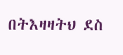በትእዛዛትህ ደስ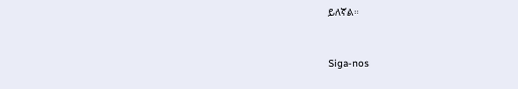ይለኛል።


Siga-nos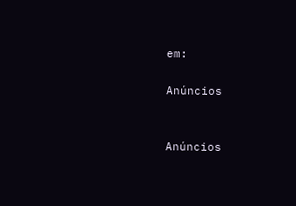em:

Anúncios


Anúncios